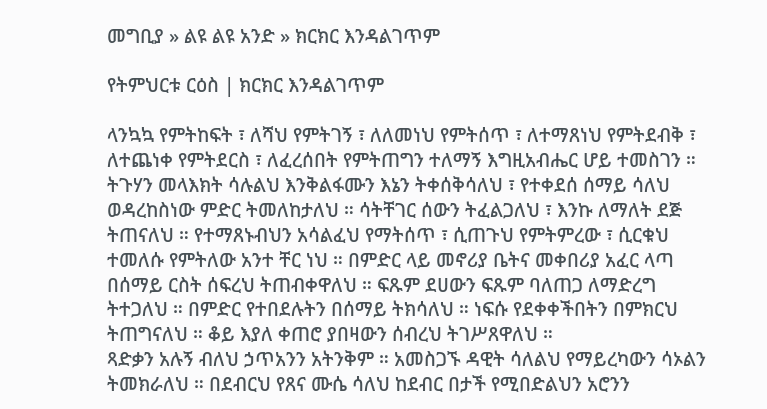መግቢያ » ልዩ ልዩ አንድ » ክርክር እንዳልገጥም

የትምህርቱ ርዕስ | ክርክር እንዳልገጥም

ላንኳኳ የምትከፍት ፣ ለሻህ የምትገኝ ፣ ለለመነህ የምትሰጥ ፣ ለተማጸነህ የምትደብቅ ፣ ለተጨነቀ የምትደርስ ፣ ለፈረሰበት የምትጠግን ተለማኝ እግዚአብሔር ሆይ ተመስገን ። ትጉሃን መላእክት ሳሉልህ እንቅልፋሙን እኔን ትቀሰቅሳለህ ፣ የተቀደሰ ሰማይ ሳለህ ወዳረከስነው ምድር ትመለከታለህ ። ሳትቸገር ሰውን ትፈልጋለህ ፣ እንኩ ለማለት ደጅ ትጠናለህ ። የተማጸኑብህን አሳልፈህ የማትሰጥ ፣ ሲጠጉህ የምትምረው ፣ ሲርቁህ ተመለሱ የምትለው አንተ ቸር ነህ ። በምድር ላይ መኖሪያ ቤትና መቀበሪያ አፈር ላጣ በሰማይ ርስት ሰፍረህ ትጠብቀዋለህ ። ፍጹም ደሀውን ፍጹም ባለጠጋ ለማድረግ ትተጋለህ ። በምድር የተበደሉትን በሰማይ ትክሳለህ ። ነፍሱ የደቀቀችበትን በምክርህ ትጠግናለህ ። ቆይ እያለ ቀጠሮ ያበዛውን ሰብረህ ትገሥጸዋለህ ።
ጻድቃን አሉኝ ብለህ ኃጥአንን አትንቅም ። አመስጋኙ ዳዊት ሳለልህ የማይረካውን ሳኦልን ትመክራለህ ። በደብርህ የጸና ሙሴ ሳለህ ከደብር በታች የሚበድልህን አሮንን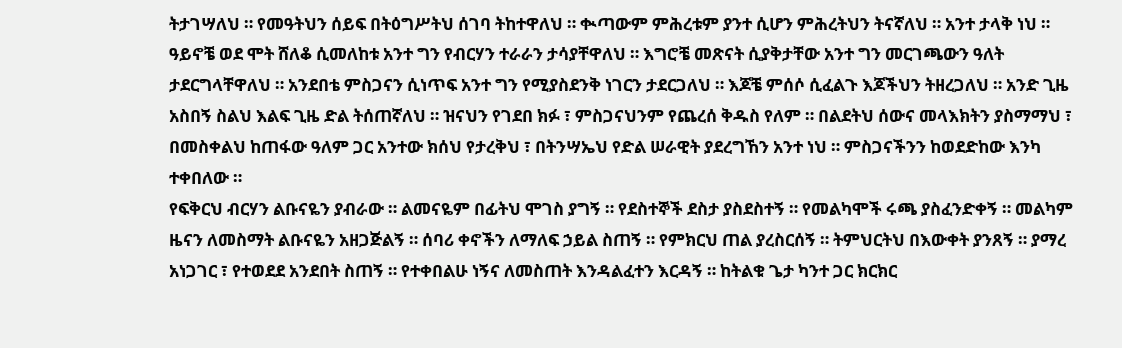ትታገሣለህ ። የመዓትህን ሰይፍ በትዕግሥትህ ሰገባ ትከተዋለህ ። ቊጣውም ምሕረቱም ያንተ ሲሆን ምሕረትህን ትናኛለህ ። አንተ ታላቅ ነህ ።
ዓይኖቼ ወደ ሞት ሸለቆ ሲመለከቱ አንተ ግን የብርሃን ተራራን ታሳያቸዋለህ ። እግሮቼ መጽናት ሲያቅታቸው አንተ ግን መርገጫውን ዓለት ታደርግላቸዋለህ ። አንደበቴ ምስጋናን ሲነጥፍ አንተ ግን የሚያስደንቅ ነገርን ታደርጋለህ ። እጆቼ ምሰሶ ሲፈልጉ እጆችህን ትዘረጋለህ ። አንድ ጊዜ አስበኝ ስልህ እልፍ ጊዜ ድል ትሰጠኛለህ ። ዝናህን የገደበ ክፉ ፣ ምስጋናህንም የጨረሰ ቅዱስ የለም ። በልደትህ ሰውና መላእክትን ያስማማህ ፣ በመስቀልህ ከጠፋው ዓለም ጋር አንተው ክሰህ የታረቅህ ፣ በትንሣኤህ የድል ሠራዊት ያደረግኸን አንተ ነህ ። ምስጋናችንን ከወደድከው እንካ ተቀበለው ።
የፍቅርህ ብርሃን ልቡናዬን ያብራው ። ልመናዬም በፊትህ ሞገስ ያግኝ ። የደስተኞች ደስታ ያስደስተኝ ። የመልካሞች ሩጫ ያስፈንድቀኝ ። መልካም ዜናን ለመስማት ልቡናዬን አዘጋጅልኝ ። ሰባሪ ቀኖችን ለማለፍ ኃይል ስጠኝ ። የምክርህ ጠል ያረስርሰኝ ። ትምህርትህ በእውቀት ያንጸኝ ። ያማረ አነጋገር ፣ የተወደደ አንደበት ስጠኝ ። የተቀበልሁ ነኝና ለመስጠት እንዳልፈተን እርዳኝ ። ከትልቁ ጌታ ካንተ ጋር ክርክር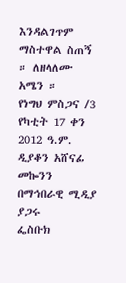እንዳልገጥም ማስተዋል ስጠኝ ። ለዘላለሙ አሜን ።
የነግህ ምስጋና /3
የካቲት 17 ቀን 2012 ዓ.ም.
ዲያቆን አሸናፊ መኰንን
በማኅበራዊ ሚዲያ ያጋሩ
ፌስቡክ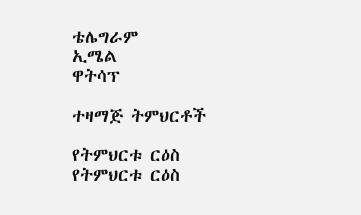ቴሌግራም
ኢሜል
ዋትሳፕ

ተዛማጅ ትምህርቶች

የትምህርቱ ርዕስ
የትምህርቱ ርዕስ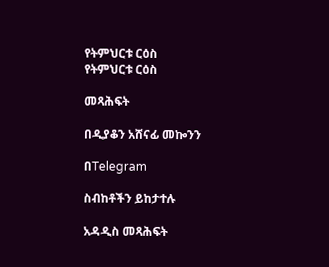የትምህርቱ ርዕስ
የትምህርቱ ርዕስ

መጻሕፍት

በዲያቆን አሸናፊ መኰንን

በTelegram

ስብከቶችን ይከታተሉ

አዳዲስ መጻሕፍት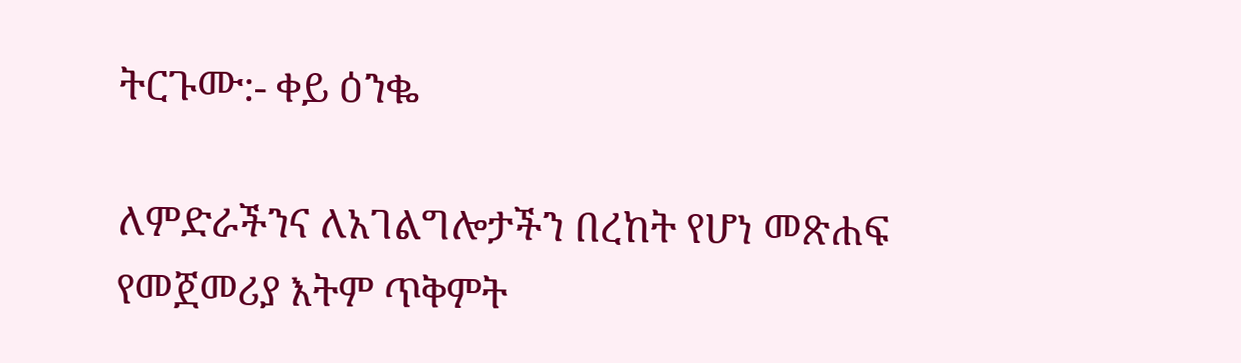ትርጉሙ:- ቀይ ዕንቈ

ለምድራችንና ለአገልግሎታችን በረከት የሆነ መጽሐፍ
የመጀመሪያ እትም ጥቅምት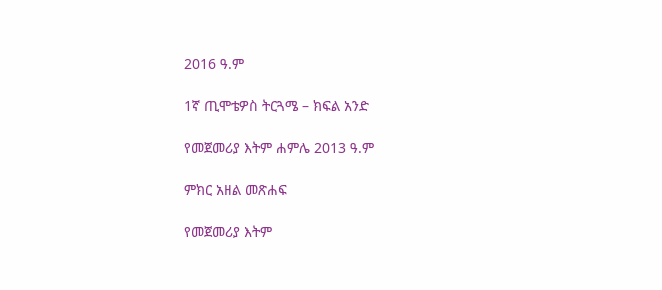2016 ዓ.ም

1ኛ ጢሞቴዎስ ትርጓሜ – ክፍል አንድ

የመጀመሪያ እትም ሐምሌ 2013 ዓ.ም

ምክር አዘል መጽሐፍ

የመጀመሪያ እትም